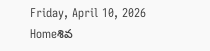Friday, April 10, 2026
Homeశివ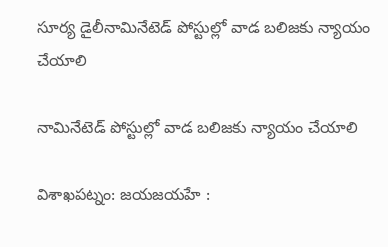సూర్య డైలీనామినేటెడ్ పోస్టుల్లో వాడ బలిజకు న్యాయం చేయాలి

నామినేటెడ్ పోస్టుల్లో వాడ బలిజకు న్యాయం చేయాలి

విశాఖపట్నం: జయజయహే :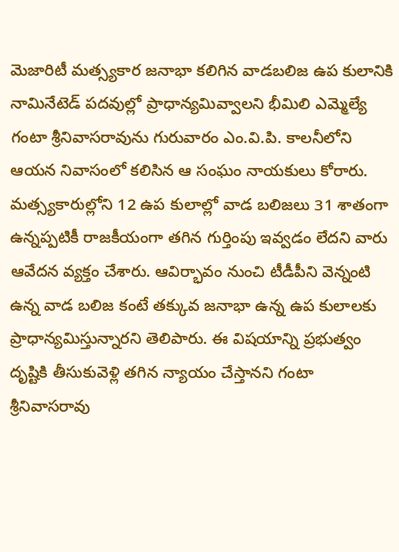మెజారిటీ మత్స్యకార జనాభా కలిగిన వాడబలిజ ఉప కులానికి నామినేటెడ్ పదవుల్లో ప్రాధాన్యమివ్వాలని భీమిలి ఎమ్మెల్యే గంటా శ్రీనివాసరావును గురువారం ఎం.వి.పి. కాలనీలోని ఆయన నివాసంలో కలిసిన ఆ సంఘం నాయకులు కోరారు. మత్స్యకారుల్లోని 12 ఉప కులాల్లో వాడ బలిజలు 31 శాతంగా ఉన్నప్పటికీ రాజకీయంగా తగిన గుర్తింపు ఇవ్వడం లేదని వారు ఆవేదన వ్యక్తం చేశారు. ఆవిర్భావం నుంచి టీడీపీని వెన్నంటి ఉన్న వాడ బలిజ కంటే తక్కువ జనాభా ఉన్న ఉప కులాలకు ప్రాధాన్యమిస్తున్నారని తెలిపారు. ఈ విషయాన్ని ప్రభుత్వం దృష్టికి తీసుకువెళ్లి తగిన న్యాయం చేస్తానని గంటా శ్రీనివాసరావు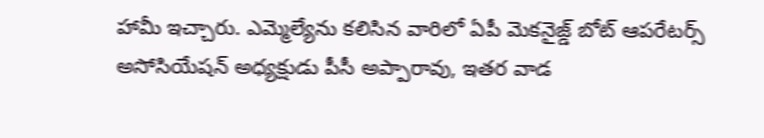హామీ ఇచ్చారు. ఎమ్మెల్యేను కలిసిన వారిలో ఏపీ మెకనైజ్డ్ బోట్ ఆపరేటర్స్ అసోసియేషన్ అధ్యక్షుడు పీసీ అప్పారావు, ఇతర వాడ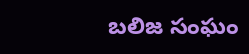బలిజ సంఘం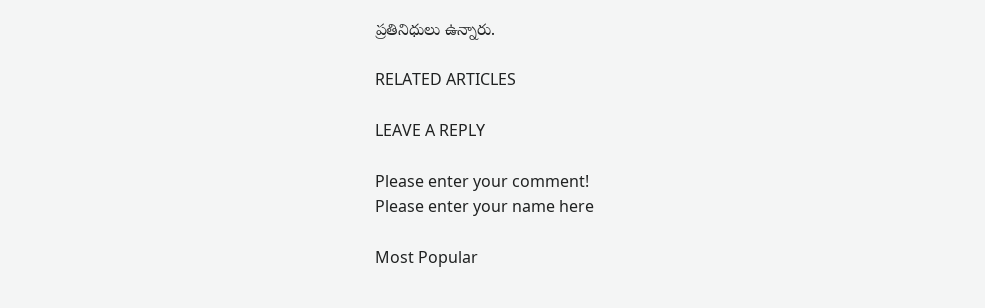ప్రతినిధులు ఉన్నారు.

RELATED ARTICLES

LEAVE A REPLY

Please enter your comment!
Please enter your name here

Most Popular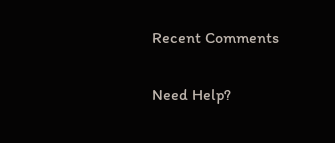Recent Comments

Need Help?